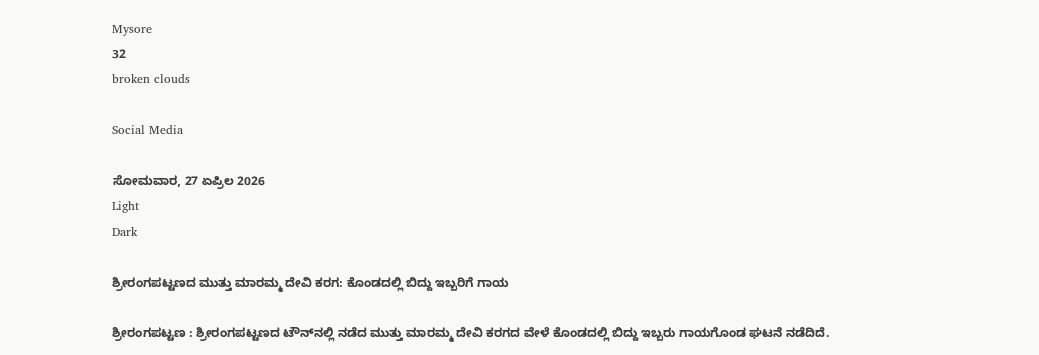Mysore
32
broken clouds

Social Media

ಸೋಮವಾರ, 27 ಏಪ್ರಿಲ 2026
Light
Dark

ಶ್ರೀರಂಗಪಟ್ಟಣದ ಮುತ್ತು ಮಾರಮ್ಮ ದೇವಿ ಕರಗ: ಕೊಂಡದಲ್ಲಿ ಬಿದ್ದು ಇಬ್ಬರಿಗೆ ಗಾಯ

ಶ್ರೀರಂಗಪಟ್ಟಣ : ಶ್ರೀರಂಗಪಟ್ಟಣದ ಟೌನ್‌ನಲ್ಲಿ ನಡೆದ ಮುತ್ತು ಮಾರಮ್ಮ ದೇವಿ ಕರಗದ ವೇಳೆ ಕೊಂಡದಲ್ಲಿ ಬಿದ್ದು ಇಬ್ಬರು ಗಾಯಗೊಂಡ ಘಟನೆ ನಡೆದಿದೆ.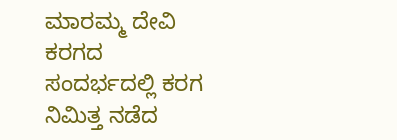ಮಾರಮ್ಮ ದೇವಿ ಕರಗದ ಸಂದರ್ಭದಲ್ಲಿ ಕರಗ ನಿಮಿತ್ತ ನಡೆದ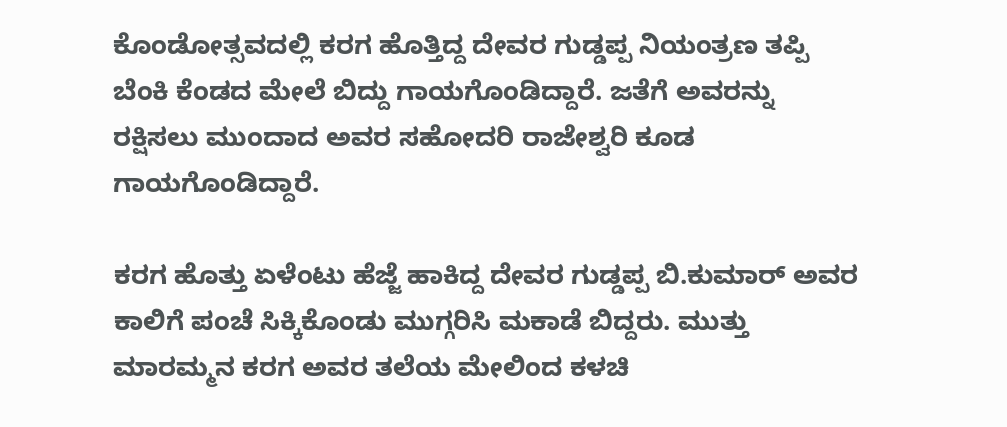ಕೊಂಡೋತ್ಸವದಲ್ಲಿ ಕರಗ ಹೊತ್ತಿದ್ದ ದೇವರ ಗುಡ್ಡಪ್ಪ ನಿಯಂತ್ರಣ ತಪ್ಪಿ ಬೆಂಕಿ ಕೆಂಡದ ಮೇಲೆ ಬಿದ್ದು ಗಾಯಗೊಂಡಿದ್ದಾರೆ. ಜತೆಗೆ ಅವರನ್ನು ರಕ್ಷಿಸಲು ಮುಂದಾದ ಅವರ ಸಹೋದರಿ ರಾಜೇಶ್ವರಿ ಕೂಡ ಗಾಯಗೊಂಡಿದ್ದಾರೆ.

ಕರಗ ಹೊತ್ತು ಏಳೆಂಟು ಹೆಜ್ಜೆ ಹಾಕಿದ್ದ ದೇವರ ಗುಡ್ಡಪ್ಪ ಬಿ.ಕುಮಾರ್‌ ಅವರ ಕಾಲಿಗೆ ಪಂಚೆ ಸಿಕ್ಕಿಕೊಂಡು ಮುಗ್ಗರಿಸಿ ಮಕಾಡೆ ಬಿದ್ದರು. ಮುತ್ತು ಮಾರಮ್ಮನ ಕರಗ ಅವರ ತಲೆಯ ಮೇಲಿಂದ ಕಳಚಿ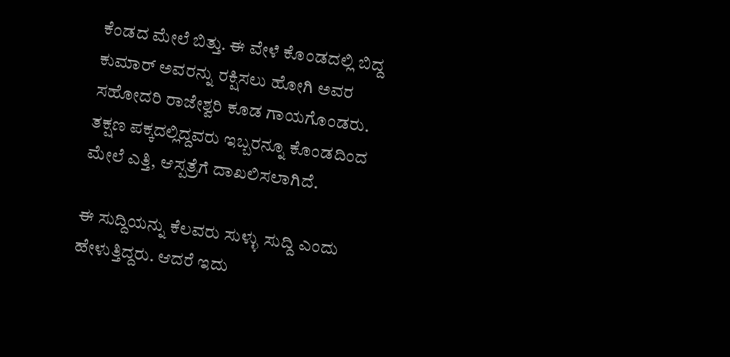ಕೆಂಡದ ಮೇಲೆ ಬಿತ್ತು. ಈ ವೇಳೆ ಕೊಂಡದಲ್ಲಿ ಬಿದ್ದ ಕುಮಾರ್‌ ಅವರನ್ನು ರಕ್ಷಿಸಲು ಹೋಗಿ ಅವರ ಸಹೋದರಿ ರಾಜೇಶ್ವರಿ ಕೂಡ ಗಾಯಗೊಂಡರು. ತಕ್ಷಣ ಪಕ್ಕದಲ್ಲಿದ್ದವರು ಇಬ್ಬರನ್ನೂ ಕೊಂಡದಿಂದ ಮೇಲೆ ಎತ್ತಿ, ಆಸ್ಪತ್ರೆಗೆ ದಾಖಲಿಸಲಾಗಿದೆ.

ಈ ಸುದ್ದಿಯನ್ನು ಕೆಲವರು ಸುಳ್ಳು ಸುದ್ದಿ ಎಂದು ಹೇಳುತ್ತಿದ್ದರು. ಆದರೆ ಇದು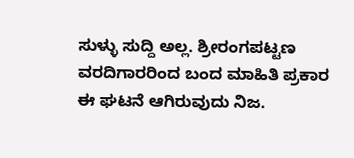ಸುಳ್ಳು ಸುದ್ದಿ ಅಲ್ಲ. ಶ್ರೀರಂಗಪಟ್ಟಣ ವರದಿಗಾರರಿಂದ ಬಂದ ಮಾಹಿತಿ ಪ್ರಕಾರ ಈ ಘಟನೆ ಆಗಿರುವುದು ನಿಜ.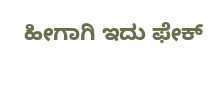ಹೀಗಾಗಿ ಇದು ಫೇಕ್‌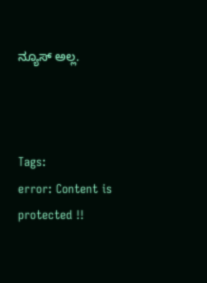ನ್ಯೂಸ್‌ ಅಲ್ಲ.



Tags:
error: Content is protected !!